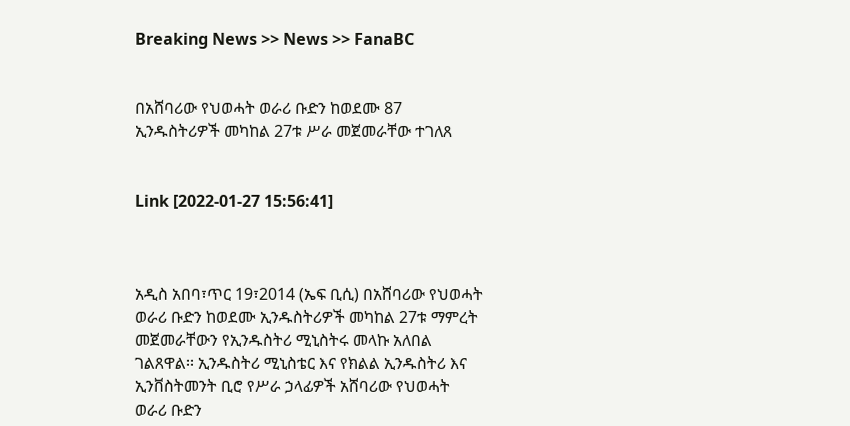Breaking News >> News >> FanaBC


በአሸባሪው የህወሓት ወራሪ ቡድን ከወደሙ 87 ኢንዱስትሪዎች መካከል 27ቱ ሥራ መጀመራቸው ተገለጸ


Link [2022-01-27 15:56:41]



አዲስ አበባ፣ጥር 19፣2014 (ኤፍ ቢሲ) በአሸባሪው የህወሓት ወራሪ ቡድን ከወደሙ ኢንዱስትሪዎች መካከል 27ቱ ማምረት መጀመራቸውን የኢንዱስትሪ ሚኒስትሩ መላኩ አለበል ገልጸዋል፡፡ ኢንዱስትሪ ሚኒስቴር እና የክልል ኢንዱስትሪ እና ኢንቨስትመንት ቢሮ የሥራ ኃላፊዎች አሸባሪው የህወሓት ወራሪ ቡድን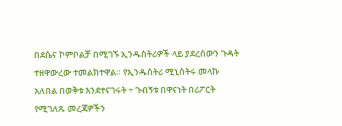በደሴና ኮምቦልቻ በሚገኙ ኢንዱስትሪዎች ላይ ያደረሰውን ጉዳት ተዘዋውረው ተመልክተዋል። የኢንዱስትሪ ሚኒስትሩ መላኩ አለበል በወቅቱ እንደተናገሩት ÷ ጉብኝቱ በዋናነት በሪፖርት የሚገለጹ መረጃዎችን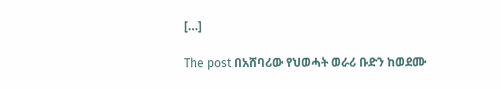[…]

The post በአሸባሪው የህወሓት ወራሪ ቡድን ከወደሙ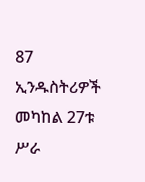87 ኢንዱስትሪዎች መካከል 27ቱ ሥራ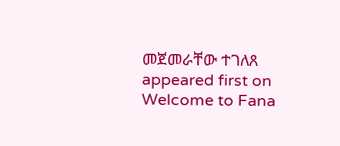መጀመራቸው ተገለጸ appeared first on Welcome to Fana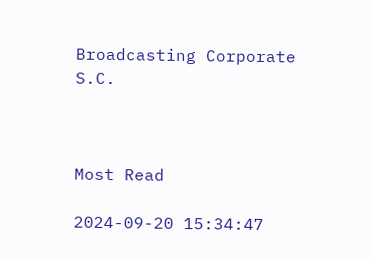Broadcasting Corporate S.C.



Most Read

2024-09-20 15:34:47